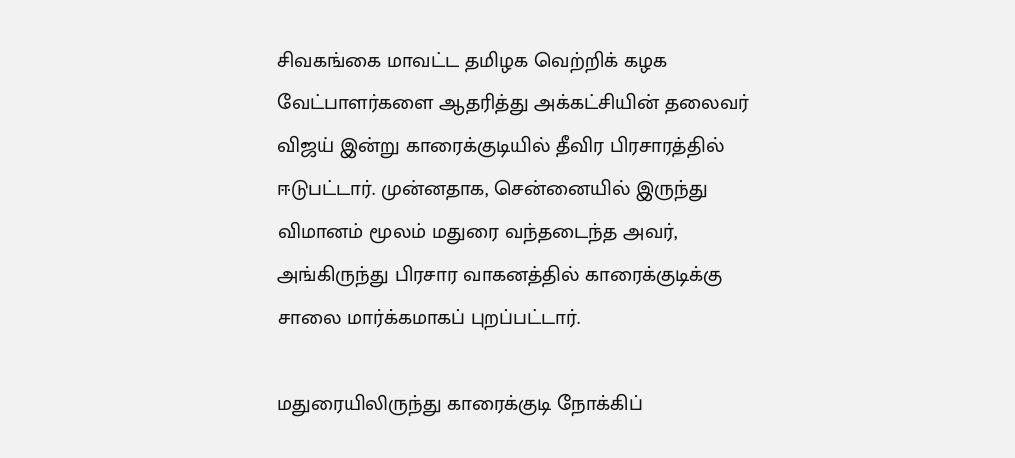சிவகங்கை மாவட்ட தமிழக வெற்றிக் கழக வேட்பாளர்களை ஆதரித்து அக்கட்சியின் தலைவர் விஜய் இன்று காரைக்குடியில் தீவிர பிரசாரத்தில் ஈடுபட்டார். முன்னதாக, சென்னையில் இருந்து விமானம் மூலம் மதுரை வந்தடைந்த அவர், அங்கிருந்து பிரசார வாகனத்தில் காரைக்குடிக்கு சாலை மார்க்கமாகப் புறப்பட்டார்.

மதுரையிலிருந்து காரைக்குடி நோக்கிப்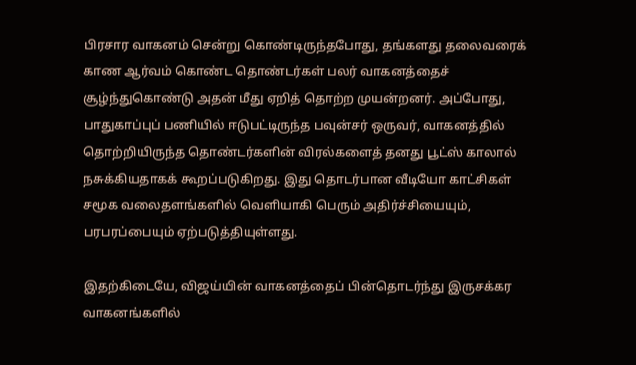பிரசார வாகனம் சென்று கொண்டிருந்தபோது, தங்களது தலைவரைக் காண ஆர்வம் கொண்ட தொண்டர்கள் பலர் வாகனத்தைச் சூழ்ந்துகொண்டு அதன் மீது ஏறித் தொற்ற முயன்றனர். அப்போது, பாதுகாப்புப் பணியில் ஈடுபட்டிருந்த பவுன்சர் ஒருவர், வாகனத்தில் தொற்றியிருந்த தொண்டர்களின் விரல்களைத் தனது பூட்ஸ் காலால் நசுக்கியதாகக் கூறப்படுகிறது. இது தொடர்பான வீடியோ காட்சிகள் சமூக வலைதளங்களில் வெளியாகி பெரும் அதிர்ச்சியையும், பரபரப்பையும் ஏற்படுத்தியுள்ளது.

இதற்கிடையே, விஜய்யின் வாகனத்தைப் பின்தொடர்ந்து இருசக்கர வாகனங்களில்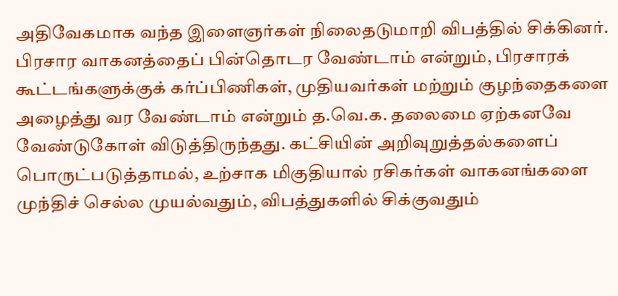அதிவேகமாக வந்த இளைஞர்கள் நிலைதடுமாறி விபத்தில் சிக்கினர்.  பிரசார வாகனத்தைப் பின்தொடர வேண்டாம் என்றும், பிரசாரக் கூட்டங்களுக்குக் கர்ப்பிணிகள், முதியவர்கள் மற்றும் குழந்தைகளை அழைத்து வர வேண்டாம் என்றும் த.வெ.க. தலைமை ஏற்கனவே வேண்டுகோள் விடுத்திருந்தது. கட்சியின் அறிவுறுத்தல்களைப் பொருட்படுத்தாமல், உற்சாக மிகுதியால் ரசிகர்கள் வாகனங்களை முந்திச் செல்ல முயல்வதும், விபத்துகளில் சிக்குவதும்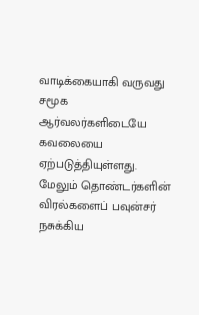வாடிக்கையாகி வருவது சமூக ஆர்வலர்களிடையே கவலையை ஏற்படுத்தியுள்ளது. மேலும் தொண்டர்களின் விரல்களைப் பவுன்சர் நசுக்கிய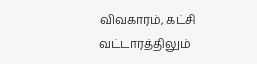விவகாரம், கட்சி வட்டாரத்திலும்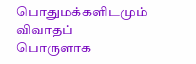பொதுமக்களிடமும் விவாதப் பொருளாக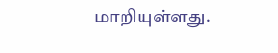மாறியுள்ளது.